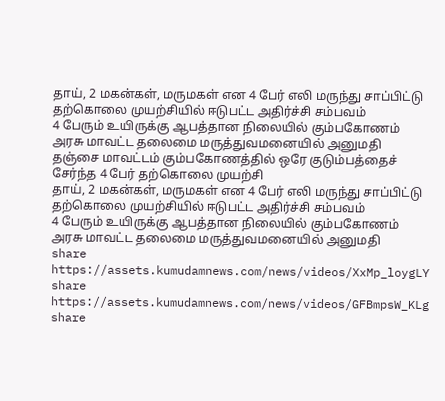தாய், 2 மகன்கள், மருமகள் என 4 பேர் எலி மருந்து சாப்பிட்டு தற்கொலை முயற்சியில் ஈடுபட்ட அதிர்ச்சி சம்பவம்
4 பேரும் உயிருக்கு ஆபத்தான நிலையில் கும்பகோணம் அரசு மாவட்ட தலைமை மருத்துவமனையில் அனுமதி
தஞ்சை மாவட்டம் கும்பகோணத்தில் ஒரே குடும்பத்தைச் சேர்ந்த 4 பேர் தற்கொலை முயற்சி
தாய், 2 மகன்கள், மருமகள் என 4 பேர் எலி மருந்து சாப்பிட்டு தற்கொலை முயற்சியில் ஈடுபட்ட அதிர்ச்சி சம்பவம்
4 பேரும் உயிருக்கு ஆபத்தான நிலையில் கும்பகோணம் அரசு மாவட்ட தலைமை மருத்துவமனையில் அனுமதி
share
https://assets.kumudamnews.com/news/videos/XxMp_loygLY
share
https://assets.kumudamnews.com/news/videos/GFBmpsW_KLg
share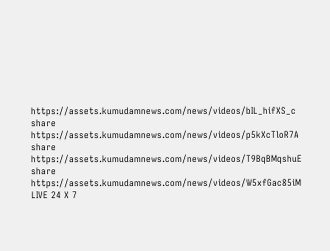https://assets.kumudamnews.com/news/videos/bIL_hifXS_c
share
https://assets.kumudamnews.com/news/videos/p5kXcTloR7A
share
https://assets.kumudamnews.com/news/videos/T9BqBMqshuE
share
https://assets.kumudamnews.com/news/videos/W5xfGac85iM
LIVE 24 X 7